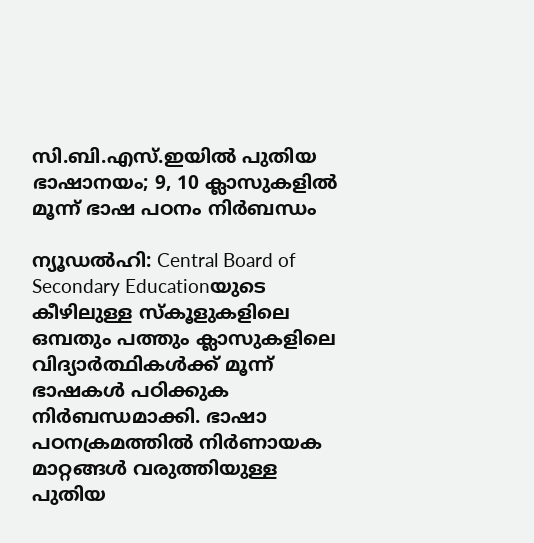സി.ബി.എസ്.ഇയിൽ പുതിയ ഭാഷാനയം; 9, 10 ക്ലാസുകളിൽ മൂന്ന് ഭാഷ പഠനം നിർബന്ധം

ന്യൂഡൽഹി: Central Board of Secondary Educationയുടെ കീഴിലുള്ള സ്കൂളുകളിലെ ഒമ്പതും പത്തും ക്ലാസുകളിലെ വിദ്യാർത്ഥികൾക്ക് മൂന്ന് ഭാഷകൾ പഠിക്കുക നിർബന്ധമാക്കി. ഭാഷാ പഠനക്രമത്തിൽ നിർണായക മാറ്റങ്ങൾ വരുത്തിയുള്ള പുതിയ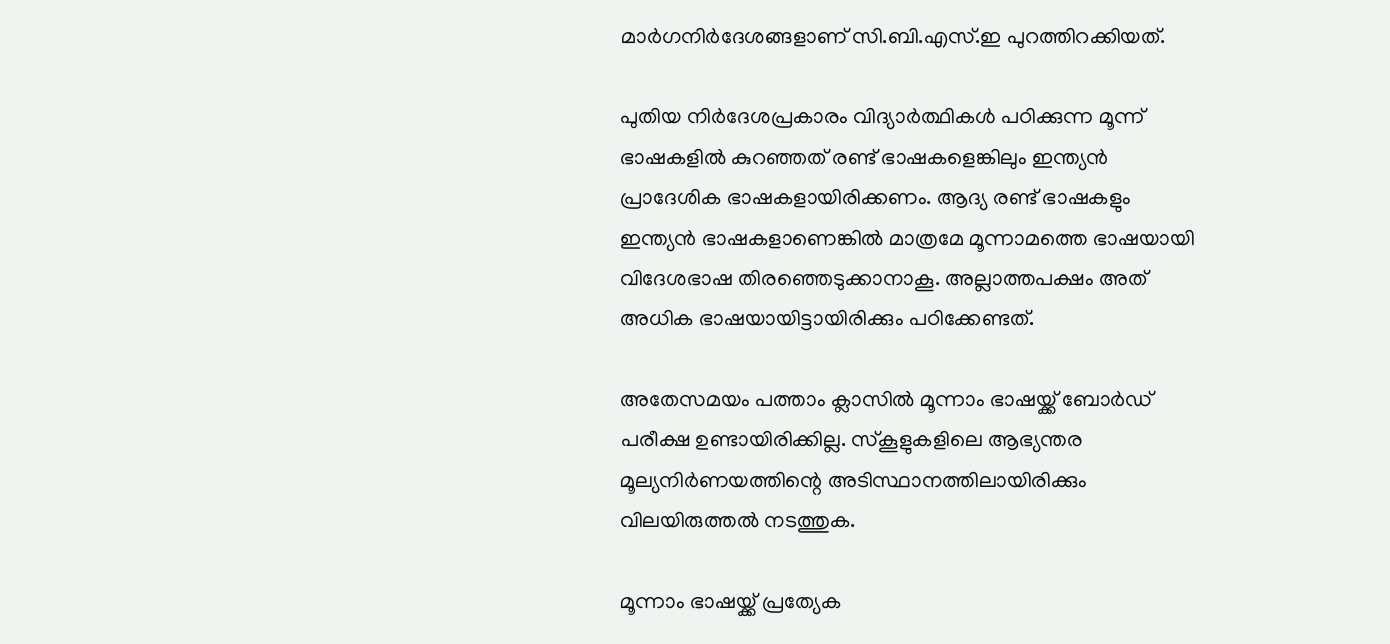മാർഗനിർദേശങ്ങളാണ് സി.ബി.എസ്.ഇ പുറത്തിറക്കിയത്.

പുതിയ നിർദേശപ്രകാരം വിദ്യാർത്ഥികൾ പഠിക്കുന്ന മൂന്ന് ഭാഷകളിൽ കുറഞ്ഞത് രണ്ട് ഭാഷകളെങ്കിലും ഇന്ത്യൻ പ്രാദേശിക ഭാഷകളായിരിക്കണം. ആദ്യ രണ്ട് ഭാഷകളും ഇന്ത്യൻ ഭാഷകളാണെങ്കിൽ മാത്രമേ മൂന്നാമത്തെ ഭാഷയായി വിദേശഭാഷ തിരഞ്ഞെടുക്കാനാകൂ. അല്ലാത്തപക്ഷം അത് അധിക ഭാഷയായിട്ടായിരിക്കും പഠിക്കേണ്ടത്.

അതേസമയം പത്താം ക്ലാസിൽ മൂന്നാം ഭാഷയ്ക്ക് ബോർഡ് പരീക്ഷ ഉണ്ടായിരിക്കില്ല. സ്കൂളുകളിലെ ആഭ്യന്തര മൂല്യനിർണയത്തിന്റെ അടിസ്ഥാനത്തിലായിരിക്കും വിലയിരുത്തൽ നടത്തുക.

മൂന്നാം ഭാഷയ്ക്ക് പ്രത്യേക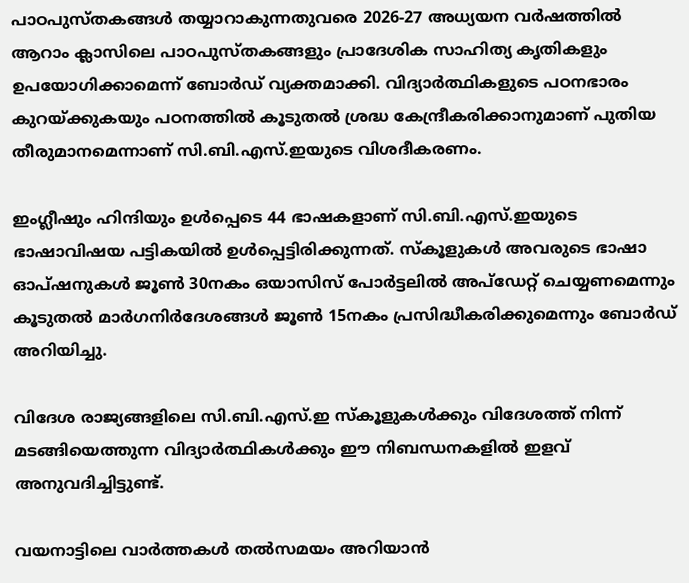പാഠപുസ്തകങ്ങൾ തയ്യാറാകുന്നതുവരെ 2026-27 അധ്യയന വർഷത്തിൽ ആറാം ക്ലാസിലെ പാഠപുസ്തകങ്ങളും പ്രാദേശിക സാഹിത്യ കൃതികളും ഉപയോഗിക്കാമെന്ന് ബോർഡ് വ്യക്തമാക്കി. വിദ്യാർത്ഥികളുടെ പഠനഭാരം കുറയ്ക്കുകയും പഠനത്തിൽ കൂടുതൽ ശ്രദ്ധ കേന്ദ്രീകരിക്കാനുമാണ് പുതിയ തീരുമാനമെന്നാണ് സി.ബി.എസ്.ഇയുടെ വിശദീകരണം.

ഇംഗ്ലീഷും ഹിന്ദിയും ഉൾപ്പെടെ 44 ഭാഷകളാണ് സി.ബി.എസ്.ഇയുടെ ഭാഷാവിഷയ പട്ടികയിൽ ഉൾപ്പെട്ടിരിക്കുന്നത്. സ്കൂളുകൾ അവരുടെ ഭാഷാ ഓപ്ഷനുകൾ ജൂൺ 30നകം ഒയാസിസ് പോർട്ടലിൽ അപ്ഡേറ്റ് ചെയ്യണമെന്നും കൂടുതൽ മാർഗനിർദേശങ്ങൾ ജൂൺ 15നകം പ്രസിദ്ധീകരിക്കുമെന്നും ബോർഡ് അറിയിച്ചു.

വിദേശ രാജ്യങ്ങളിലെ സി.ബി.എസ്.ഇ സ്കൂളുകൾക്കും വിദേശത്ത് നിന്ന് മടങ്ങിയെത്തുന്ന വിദ്യാർത്ഥികൾക്കും ഈ നിബന്ധനകളിൽ ഇളവ് അനുവദിച്ചിട്ടുണ്ട്.

വയനാട്ടിലെ വാർത്തകൾ തൽസമയം അറിയാൻ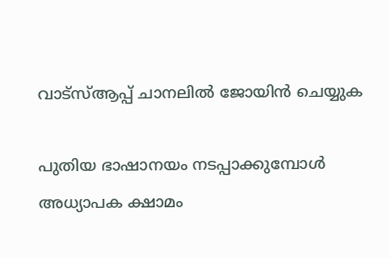വാട്സ്ആപ്പ് ചാനലിൽ ജോയിൻ ചെയ്യുക

പുതിയ ഭാഷാനയം നടപ്പാക്കുമ്പോൾ അധ്യാപക ക്ഷാമം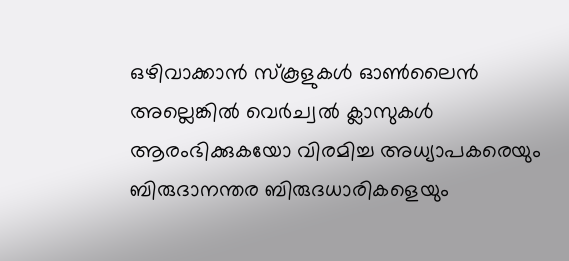ഒഴിവാക്കാൻ സ്കൂളുകൾ ഓൺലൈൻ അല്ലെങ്കിൽ വെർച്വൽ ക്ലാസുകൾ ആരംഭിക്കുകയോ വിരമിച്ച അധ്യാപകരെയും ബിരുദാനന്തര ബിരുദധാരികളെയും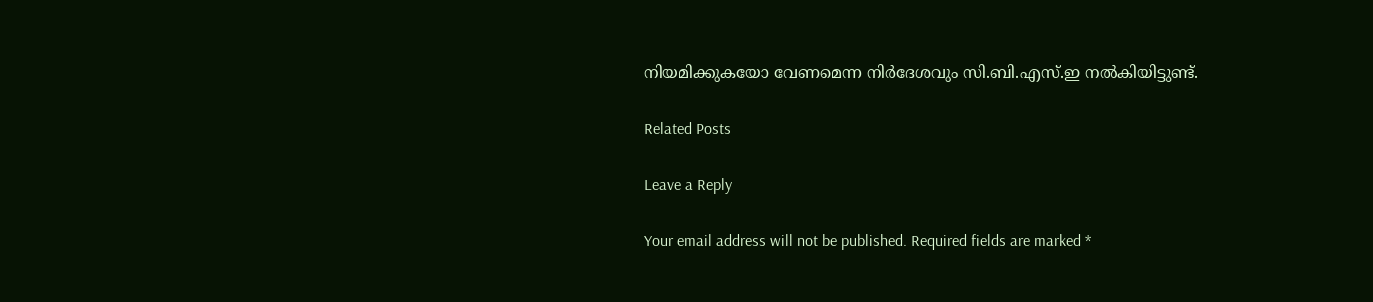നിയമിക്കുകയോ വേണമെന്ന നിർദേശവും സി.ബി.എസ്.ഇ നൽകിയിട്ടുണ്ട്.

Related Posts

Leave a Reply

Your email address will not be published. Required fields are marked *